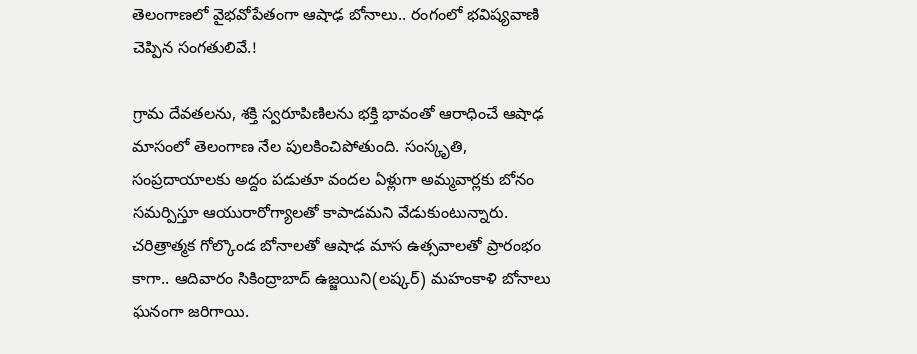తెలంగాణలో వైభవోపేతంగా ఆషాఢ బోనాలు.. రంగంలో భవిష్యవాణి చెప్పిన సంగతులివే.!

గ్రామ దేవతలను, శక్తి స్వరూపిణిలను భక్తి భావంతో ఆరాధించే ఆషాఢ మాసంలో తెలంగాణ నేల పులకించిపోతుంది. సంస్కృతి, సంప్రదాయాలకు అద్దం పడుతూ వందల ఏళ్లుగా అమ్మవార్లకు బోనం సమర్పిస్తూ ఆయురారోగ్యాలతో కాపాడమని వేడుకుంటున్నారు. చరిత్రాత్మక గోల్కొండ బోనాలతో ఆషాఢ మాస ఉత్సవాలతో ప్రారంభం కాగా.. ఆదివారం సికింద్రాబాద్‌ ఉజ్జయిని(లష్కర్‌) మహంకాళి బోనాలు ఘనంగా జరిగాయి.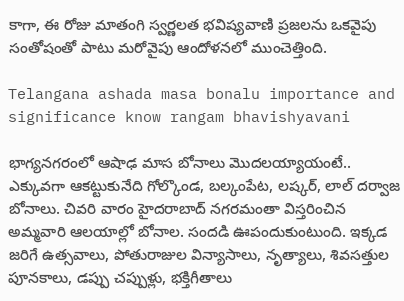కాగా, ఈ రోజు మాతంగి స్వర్ణలత భవిష్యవాణి ప్రజలను ఒకవైపు సంతోషంతో పాటు మరోవైపు ఆందోళనలో ముంచెత్తింది.

Telangana ashada masa bonalu importance and significance know rangam bhavishyavani

భాగ్యనగరంలో ఆషాఢ మాస బోనాలు మొదలయ్యాయంటే.. ఎక్కువగా ఆకట్టుకునేది గోల్కొండ, బల్కంపేట, లష్కర్‌, లాల్‌ దర్వాజ బోనాలు. చివరి వారం హైదరాబాద్‌ నగరమంతా విస్తరించిన అమ్మవారి ఆలయాల్లో బోనాల. సందడి ఊపందుకుంటుంది. ఇక్కడ జరిగే ఉత్సవాలు, పోతురాజుల విన్యాసాలు, నృత్యాలు, శివసత్తుల పూనకాలు, డప్పు చప్పుళ్లు, భక్తిగీతాలు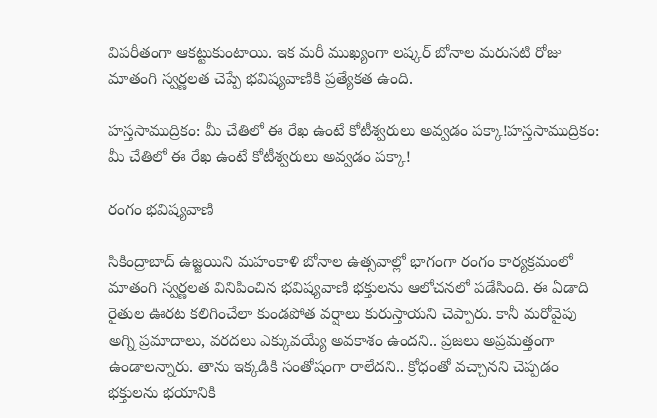విపరీతంగా ఆకట్టుకుంటాయి. ఇక మరీ ముఖ్యంగా లష్కర్‌ బోనాల మరుసటి రోజు మాతంగి స్వర్ణలత చెప్పే భవిష్యవాణికి ప్రత్యేకత ఉంది.

హస్తసాముద్రికం: మీ చేతిలో ఈ రేఖ ఉంటే కోటీశ్వరులు అవ్వడం పక్కా!హస్తసాముద్రికం: మీ చేతిలో ఈ రేఖ ఉంటే కోటీశ్వరులు అవ్వడం పక్కా!

రంగం భవిష్యవాణి

సికింద్రాబాద్ ఉజ్జయిని మహంకాళి బోనాల ఉత్సవాల్లో భాగంగా రంగం కార్యక్రమంలో మాతంగి స్వర్ణలత వినిపించిన భవిష్యవాణి భక్తులను ఆలోచనలో పడేసింది. ఈ ఏడాది రైతుల ఊరట కలిగించేలా కుండపోత వర్షాలు కురుస్తాయని చెప్పారు. కానీ మరోవైపు అగ్ని ప్రమాదాలు, వరదలు ఎక్కువయ్యే అవకాశం ఉందని.. ప్రజలు అప్రమత్తంగా ఉండాలన్నారు. తాను ఇక్కడికి సంతోషంగా రాలేదని.. క్రోధంతో వచ్చానని చెప్పడం భక్తులను భయానికి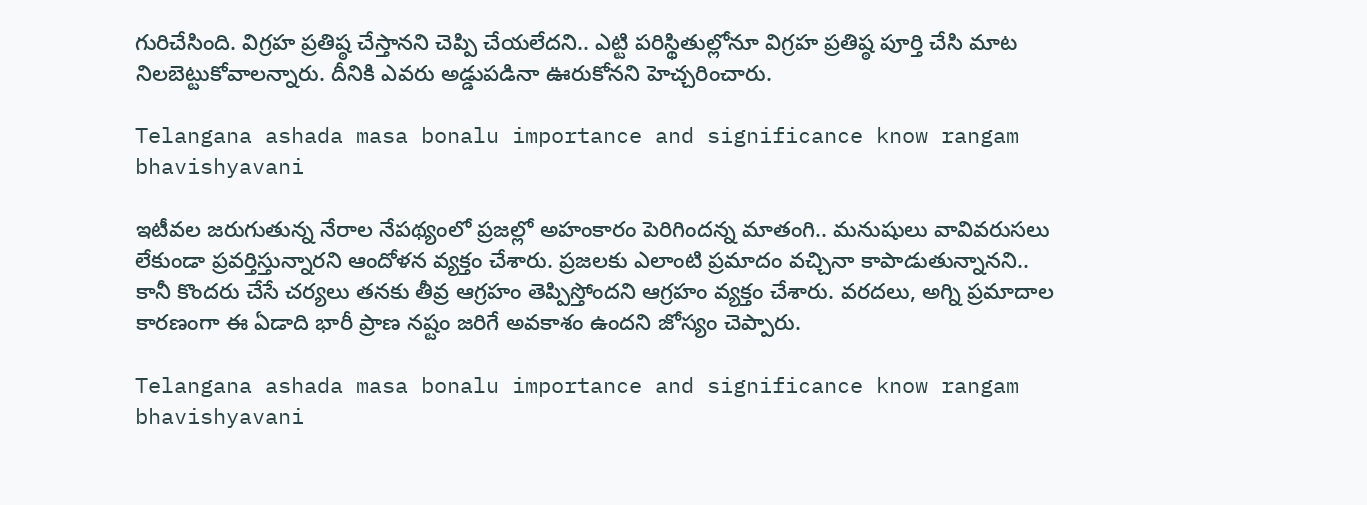గురిచేసింది. విగ్రహ ప్రతిష్ఠ చేస్తానని చెప్పి చేయలేదని.. ఎట్టి పరిస్థితుల్లోనూ విగ్రహ ప్రతిష్ఠ పూర్తి చేసి మాట నిలబెట్టుకోవాలన్నారు. దీనికి ఎవరు అడ్డుపడినా ఊరుకోనని హెచ్చరించారు.

Telangana ashada masa bonalu importance and significance know rangam bhavishyavani

ఇటీవల జరుగుతున్న నేరాల నేపథ్యంలో ప్రజల్లో అహంకారం పెరిగిందన్న మాతంగి.. మనుషులు వావివరుసలు లేకుండా ప్రవర్తిస్తున్నారని ఆందోళన వ్యక్తం చేశారు. ప్రజలకు ఎలాంటి ప్రమాదం వచ్చినా కాపాడుతున్నానని.. కానీ కొందరు చేసే చర్యలు తనకు తీవ్ర ఆగ్రహం తెప్పిస్తోందని ఆగ్రహం వ్యక్తం చేశారు. వరదలు, అగ్ని ప్రమాదాల కారణంగా ఈ ఏడాది భారీ ప్రాణ నష్టం జరిగే అవకాశం ఉందని జోస్యం చెప్పారు.

Telangana ashada masa bonalu importance and significance know rangam bhavishyavani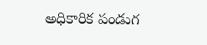అధికారిక పండుగ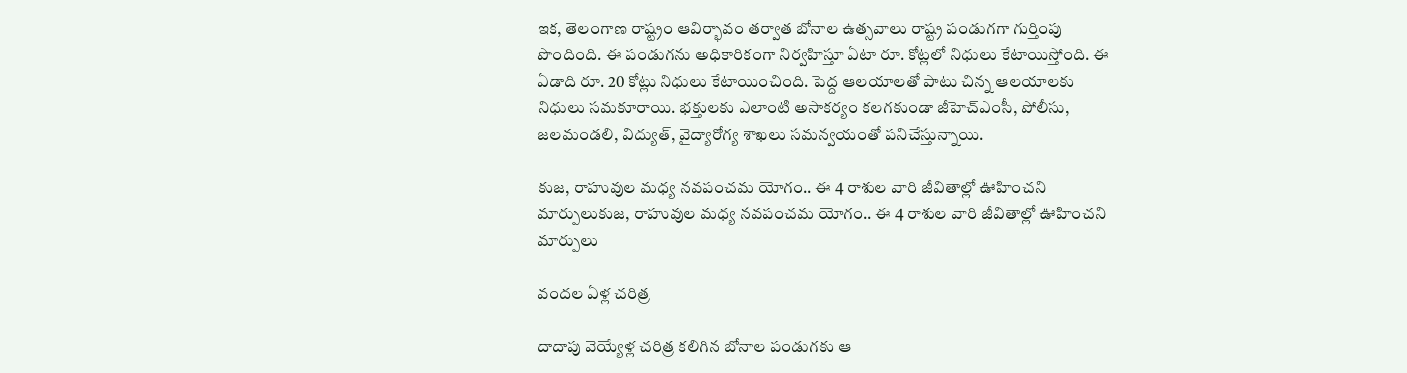ఇక, తెలంగాణ రాష్ట్రం ఆవిర్భావం తర్వాత బోనాల ఉత్సవాలు రాష్ట్ర పండుగగా గుర్తింపు పొందింది. ఈ పండుగను అధికారికంగా నిర్వహిస్తూ ఏటా రూ. కోట్లలో నిధులు కేటాయిస్తోంది. ఈ ఏడాది రూ. 20 కోట్లు నిధులు కేటాయించింది. పెద్ద ఆలయాలతో పాటు చిన్న ఆలయాలకు నిధులు సమకూరాయి. భక్తులకు ఎలాంటి అసాకర్యం కలగకుండా జీహెచ్‌ఎంసీ, పోలీసు, జలమండలి, విద్యుత్‌, వైద్యారోగ్య శాఖలు సమన్వయంతో పనిచేస్తున్నాయి.

కుజ, రాహువుల మధ్య నవపంచమ యోగం.. ఈ 4 రాశుల వారి జీవితాల్లో ఊహించని మార్పులుకుజ, రాహువుల మధ్య నవపంచమ యోగం.. ఈ 4 రాశుల వారి జీవితాల్లో ఊహించని మార్పులు

వందల ఏళ్ల చరిత్ర

దాదాపు వెయ్యేళ్ల చరిత్ర కలిగిన బోనాల పండుగకు ఆ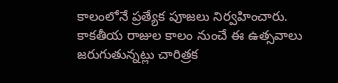కాలంలోనే ప్రత్యేక పూజలు నిర్వహించారు. కాకతీయ రాజుల కాలం నుంచే ఈ ఉత్సవాలు జరుగుతున్నట్లు చారిత్రక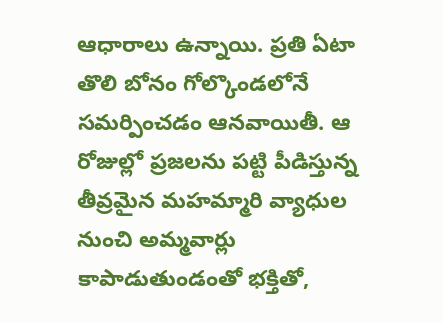ఆధారాలు ఉన్నాయి. ప్రతి ఏటా తొలి బోనం గోల్కొండలోనే సమర్పించడం ఆనవాయితీ. ఆ రోజుల్లో ప్రజలను పట్టి పీడిస్తున్న తీవ్రమైన మహమ్మారి వ్యాధుల నుంచి అమ్మవార్లు కాపాడుతుండంతో భక్తితో,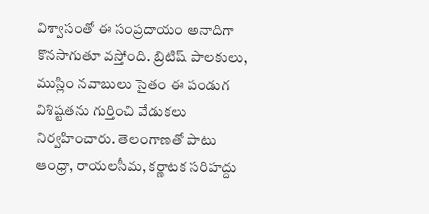విశ్వాసంతో ఈ సంప్రదాయం అనాదిగా కొనసాగుతూ వస్తోంది. బ్రిటిష్‌ పాలకులు, ముస్లిం నవాబులు సైతం ఈ పండుగ విశిష్టతను గుర్తించి వేడుకలు నిర్వహించారు. తెలంగాణతో పాటు ఆంధ్రా, రాయలసీమ, కర్ణాటక సరిహద్దు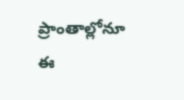ప్రాంతాల్లోనూ ఈ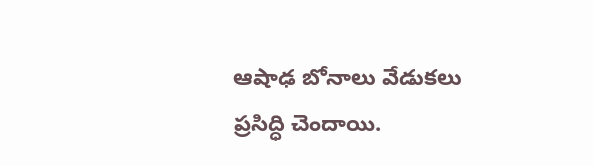ఆషాఢ బోనాలు వేడుకలు ప్రసిద్ధి చెందాయి.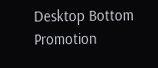Desktop Bottom Promotion